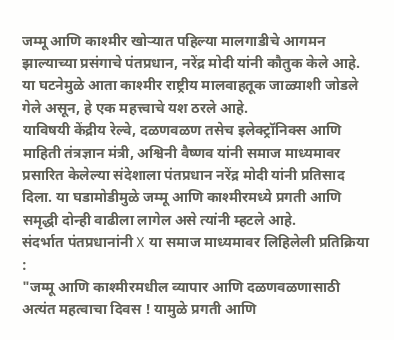जम्मू आणि काश्मीर खोऱ्यात पहिल्या मालगाडीचे आगमन झाल्याच्या प्रसंगाचे पंतप्रधान, नरेंद्र मोदी यांनी कौतुक केले आहे. या घटनेमुळे आता काश्मीर राष्ट्रीय मालवाहतूक जाळ्याशी जोडले गेले असून, हे एक महत्त्वाचे यश ठरले आहे.
याविषयी केंद्रीय रेल्वे, दळणवळण तसेच इलेक्ट्रॉनिक्स आणि माहिती तंत्रज्ञान मंत्री, अश्विनी वैष्णव यांनी समाज माध्यमावर प्रसारित केलेल्या संदेशाला पंतप्रधान नरेंद्र मोदी यांनी प्रतिसाद दिला. या घडामोडीमुळे जम्मू आणि काश्मीरमध्ये प्रगती आणि समृद्धी दोन्ही वाढीला लागेल असे त्यांनी म्हटले आहे.
संदर्भात पंतप्रधानांनी X या समाज माध्यमावर लिहिलेली प्रतिक्रिया :
"जम्मू आणि काश्मीरमधील व्यापार आणि दळणवळणासाठी अत्यंत महत्वाचा दिवस ! यामुळे प्रगती आणि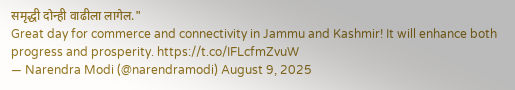समृद्धी दोन्ही वाढीला लागेल."
Great day for commerce and connectivity in Jammu and Kashmir! It will enhance both progress and prosperity. https://t.co/IFLcfmZvuW
— Narendra Modi (@narendramodi) August 9, 2025